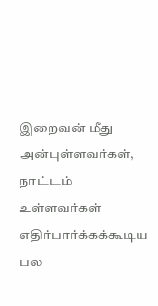இறைவன் மீது அன்புள்ளவர்கள், நாட்டம் உள்ளவர்கள் எதிர்பார்க்கக்கூடிய பல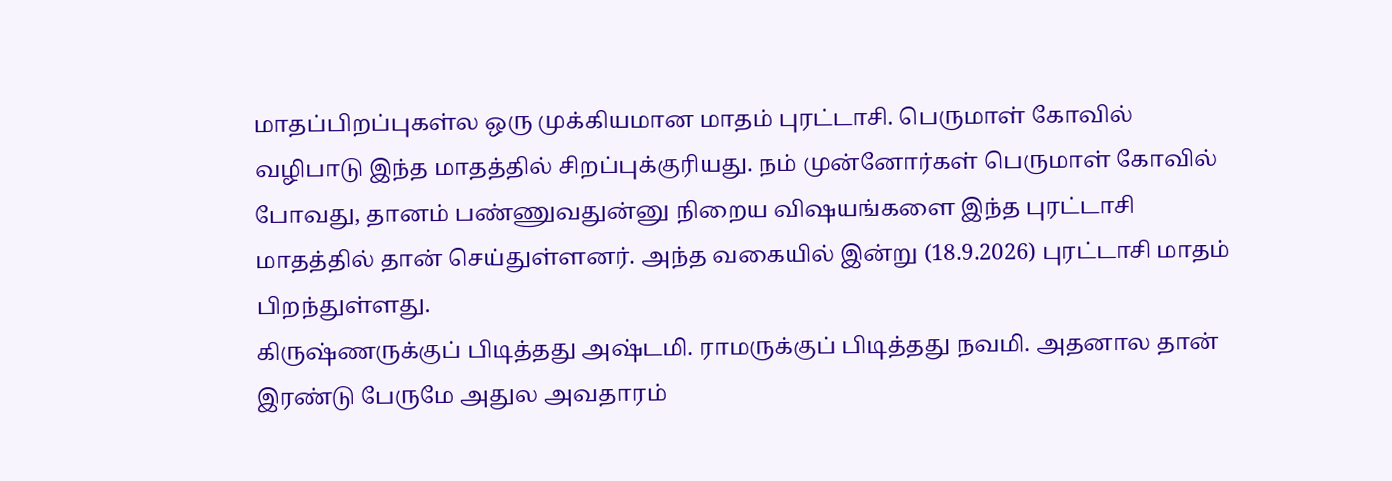மாதப்பிறப்புகள்ல ஒரு முக்கியமான மாதம் புரட்டாசி. பெருமாள் கோவில் வழிபாடு இந்த மாதத்தில் சிறப்புக்குரியது. நம் முன்னோர்கள் பெருமாள் கோவில் போவது, தானம் பண்ணுவதுன்னு நிறைய விஷயங்களை இந்த புரட்டாசி மாதத்தில் தான் செய்துள்ளனர். அந்த வகையில் இன்று (18.9.2026) புரட்டாசி மாதம் பிறந்துள்ளது.
கிருஷ்ணருக்குப் பிடித்தது அஷ்டமி. ராமருக்குப் பிடித்தது நவமி. அதனால தான் இரண்டு பேருமே அதுல அவதாரம்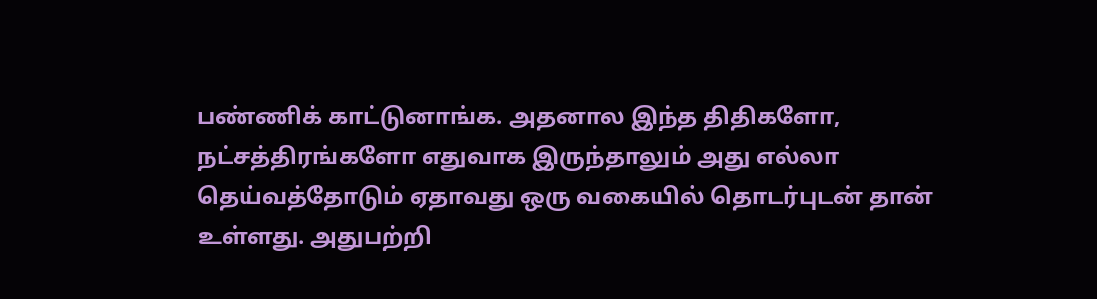பண்ணிக் காட்டுனாங்க. அதனால இந்த திதிகளோ, நட்சத்திரங்களோ எதுவாக இருந்தாலும் அது எல்லா தெய்வத்தோடும் ஏதாவது ஒரு வகையில் தொடர்புடன் தான் உள்ளது. அதுபற்றி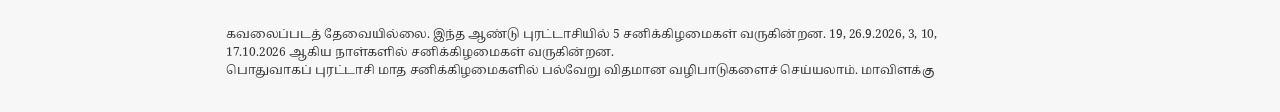கவலைப்படத் தேவையில்லை. இந்த ஆண்டு புரட்டாசியில் 5 சனிக்கிழமைகள் வருகின்றன. 19, 26.9.2026, 3, 10, 17.10.2026 ஆகிய நாள்களில் சனிக்கிழமைகள் வருகின்றன.
பொதுவாகப் புரட்டாசி மாத சனிக்கிழமைகளில் பல்வேறு விதமான வழிபாடுகளைச் செய்யலாம். மாவிளக்கு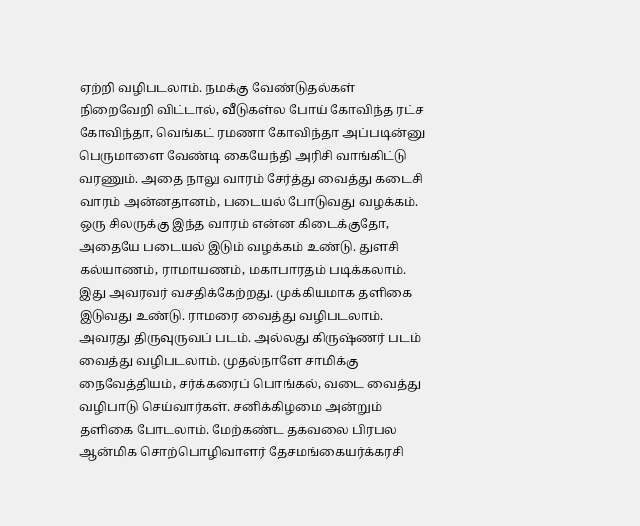ஏற்றி வழிபடலாம். நமக்கு வேண்டுதல்கள் நிறைவேறி விட்டால், வீடுகள்ல போய் கோவிந்த ரட்ச கோவிந்தா, வெங்கட் ரமணா கோவிந்தா அப்படின்னு பெருமாளை வேண்டி கையேந்தி அரிசி வாங்கிட்டு வரணும். அதை நாலு வாரம் சேர்த்து வைத்து கடைசி வாரம் அன்னதானம், படையல் போடுவது வழக்கம்.
ஒரு சிலருக்கு இந்த வாரம் என்ன கிடைக்குதோ, அதையே படையல் இடும் வழக்கம் உண்டு. துளசி கல்யாணம், ராமாயணம், மகாபாரதம் படிக்கலாம். இது அவரவர் வசதிக்கேற்றது. முக்கியமாக தளிகை இடுவது உண்டு. ராமரை வைத்து வழிபடலாம்.
அவரது திருவுருவப் படம். அல்லது கிருஷ்ணர் படம் வைத்து வழிபடலாம். முதல்நாளே சாமிக்கு நைவேத்தியம், சர்க்கரைப் பொங்கல், வடை வைத்து வழிபாடு செய்வார்கள். சனிக்கிழமை அன்றும் தளிகை போடலாம். மேற்கண்ட தகவலை பிரபல ஆன்மிக சொற்பொழிவாளர் தேசமங்கையர்க்கரசி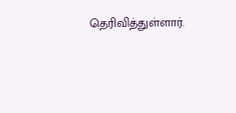தெரிவித்துள்ளார்.